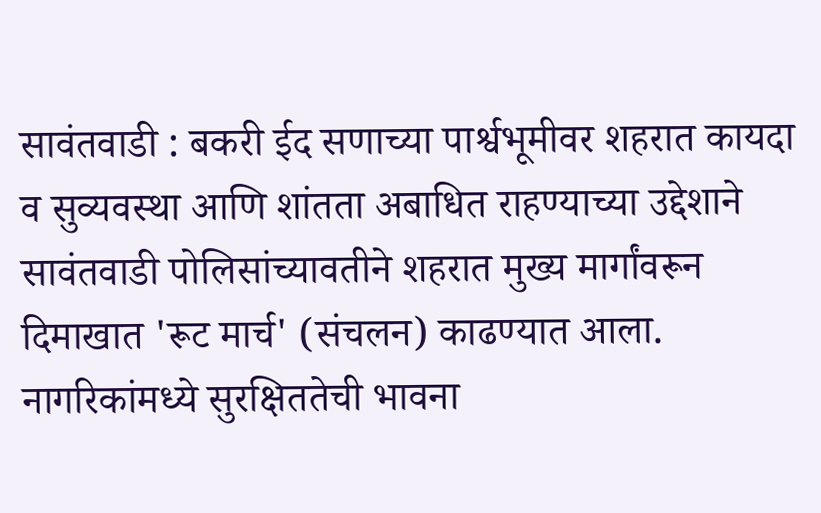सावंतवाडी : बकरी ईद सणाच्या पार्श्वभूमीवर शहरात कायदा व सुव्यवस्था आणि शांतता अबाधित राहण्याच्या उद्देशाने सावंतवाडी पोलिसांच्यावतीने शहरात मुख्य मार्गांवरून दिमाखात 'रूट मार्च' (संचलन) काढण्यात आला.
नागरिकांमध्ये सुरक्षिततेची भावना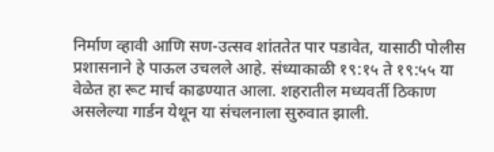निर्माण व्हावी आणि सण-उत्सव शांततेत पार पडावेत, यासाठी पोलीस प्रशासनाने हे पाऊल उचलले आहे. संध्याकाळी १९:१५ ते १९:५५ या वेळेत हा रूट मार्च काढण्यात आला. शहरातील मध्यवर्ती ठिकाण असलेल्या गार्डन येथून या संचलनाला सुरुवात झाली.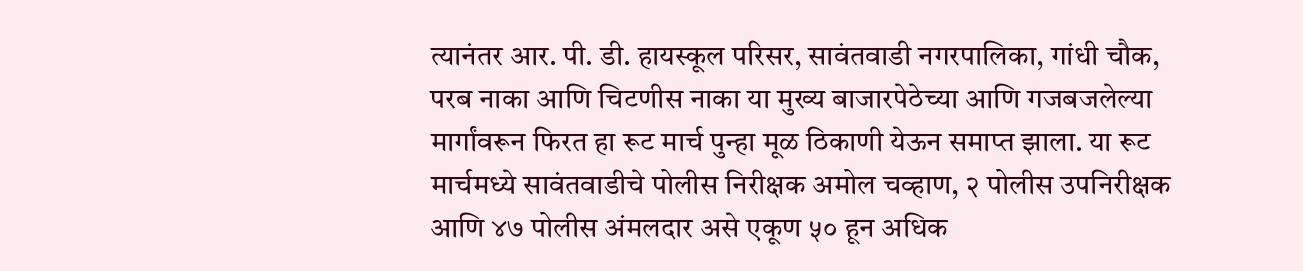त्यानंतर आर. पी. डी. हायस्कूल परिसर, सावंतवाडी नगरपालिका, गांधी चौक, परब नाका आणि चिटणीस नाका या मुख्य बाजारपेठेच्या आणि गजबजलेल्या मार्गांवरून फिरत हा रूट मार्च पुन्हा मूळ ठिकाणी येऊन समाप्त झाला. या रूट मार्चमध्ये सावंतवाडीचे पोलीस निरीक्षक अमोल चव्हाण, २ पोलीस उपनिरीक्षक आणि ४७ पोलीस अंमलदार असे एकूण ५० हून अधिक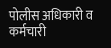पोलीस अधिकारी व कर्मचारी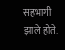सहभागी झाले होते.